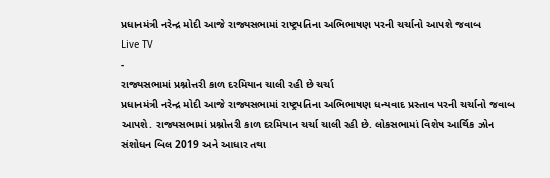પ્રધાનમંત્રી નરેન્દ્ર મોદી આજે રાજ્યસભામાં રાષ્ટ્રપતિના અભિભાષણ પરની ચર્ચાનો આપશે જવાબ
Live TV
-
રાજ્યસભામાં પ્રશ્નોત્તરી કાળ દરમિયાન ચાલી રહી છે ચર્ચા
પ્રધાનમંત્રી નરેન્દ્ર મોદી આજે રાજ્યસભામાં રાષ્ટ્રપતિના અભિભાષણ ધન્યવાદ પ્રસ્તાવ પરની ચર્ચાનો જવાબ આપશે. રાજ્યસભામાં પ્રશ્નોત્તરી કાળ દરમિયાન ચર્ચા ચાલી રહી છે. લોકસભામાં વિશેષ આર્થિક ઝોન સંશોધન બિલ 2019 અને આધાર તથા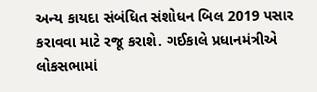અન્ય કાયદા સંબંધિત સંશોધન બિલ 2019 પસાર કરાવવા માટે રજૂ કરાશે. ગઈકાલે પ્રધાનમંત્રીએ લોકસભામાં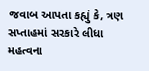જવાબ આપતા કહ્યું કે, ત્રણ સપ્તાહમાં સરકારે લીધા મહત્વના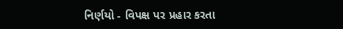નિર્ણયો - વિપક્ષ પર પ્રહાર કરતા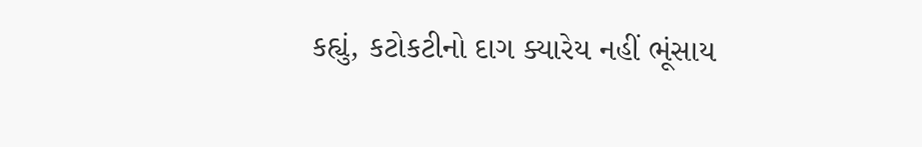કહ્યું, કટોકટીનો દાગ ક્યારેય નહીં ભૂંસાય